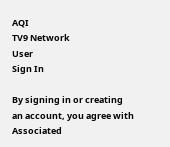AQI
TV9 Network
User
Sign In

By signing in or creating an account, you agree with Associated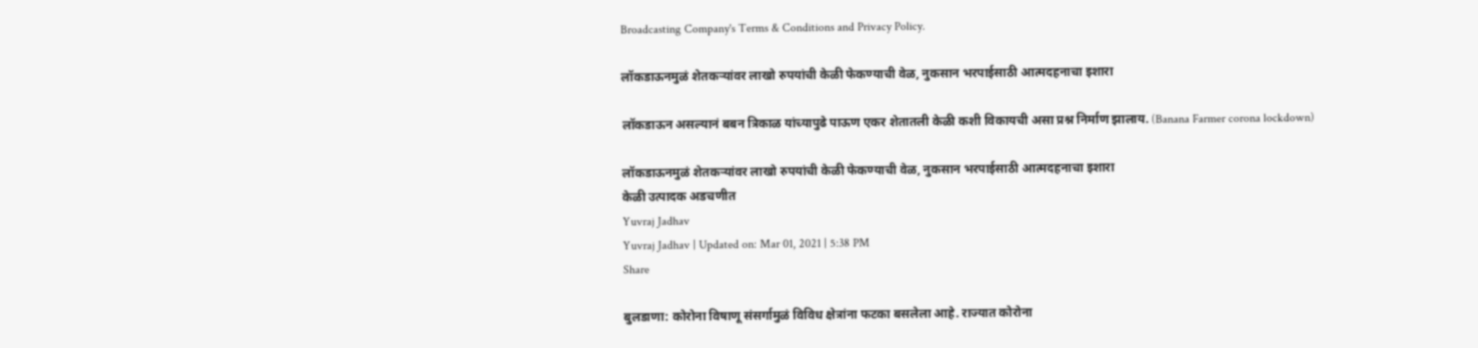Broadcasting Company's Terms & Conditions and Privacy Policy.

लॉकडाऊनमुळं शेतकऱ्यांवर लाखो रुपयांची केळी फेकण्याची वेळ, नुकसान भरपाईसाठी आत्मदहनाचा इशारा

लॉकडाऊन असल्यानं बबन त्रिकाळ यांच्यापुढे पाऊण एकर शेतातली केळी कशी विकायची असा प्रश्न निर्माण झालाय. (Banana Farmer corona lockdown)

लॉकडाऊनमुळं शेतकऱ्यांवर लाखो रुपयांची केळी फेकण्याची वेळ, नुकसान भरपाईसाठी आत्मदहनाचा इशारा
केळी उत्पादक अडचणीत
Yuvraj Jadhav
Yuvraj Jadhav | Updated on: Mar 01, 2021 | 5:38 PM
Share

बुलडाणा: कोरोना विषाणू संसर्गामुळं विविध क्षेत्रांना फटका बसलेला आहे. राज्यात कोरोना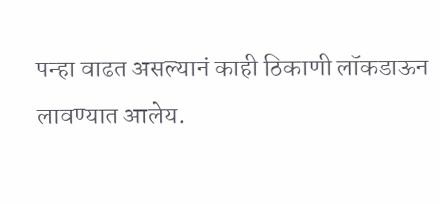पन्हा वाढत असल्यानं काही ठिकाणी लॉकडाऊन लावण्यात आलेय.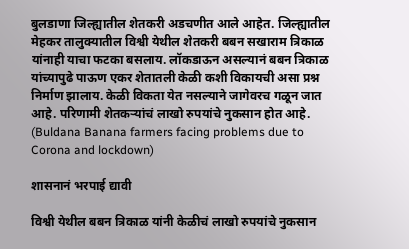बुलडाणा जिल्ह्यातील शेतकरी अडचणीत आले आहेत. जिल्ह्यातील मेहकर तालुक्यातील विश्वी येथील शेतकरी बबन सखाराम त्रिकाळ यांनाही याचा फटका बसलाय. लॉकडाऊन असल्यानं बबन त्रिकाळ यांच्यापुढे पाऊण एकर शेतातली केळी कशी विकायची असा प्रश्न निर्माण झालाय. केळी विकता येत नसल्याने जागेवरच गळून जात आहे. परिणामी शेतकऱ्यांचं लाखो रुपयांचे नुकसान होत आहे. (Buldana Banana farmers facing problems due to Corona and lockdown)

शासनानं भरपाई द्यावी

विश्वी येथील बबन त्रिकाळ यांनी केळीचं लाखो रुपयांचे नुकसान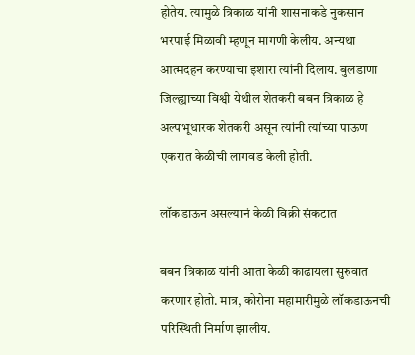होतेय. त्यामुळे त्रिकाळ यांनी शासनाकडे नुकसान भरपाई मिळावी म्हणून मागणी केलीय. अन्यथा आत्मदहन करण्याचा इशारा त्यांनी दिलाय. बुलडाणा जिल्ह्याच्या विश्वी येथील शेतकरी बबन त्रिकाळ हे अल्पभूधारक शेतकरी असून त्यांनी त्यांच्या पाऊण एकरात केळीची लागवड केली होती.

लॉकडाऊन असल्यानं केळी विक्री संकटात

बबन त्रिकाळ यांनी आता केळी काढायला सुरुवात करणार होतो. मात्र, कोरोना महामारीमुळे लॉकडाऊनची परिस्थिती निर्माण झालीय.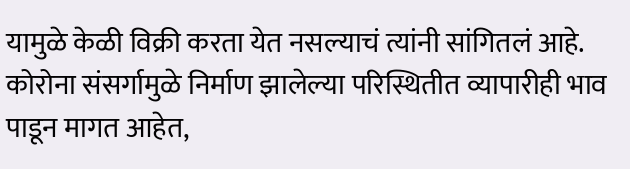यामुळे केळी विक्री करता येत नसल्याचं त्यांनी सांगितलं आहे. कोरोना संसर्गामुळे निर्माण झालेल्या परिस्थितीत व्यापारीही भाव पाडून मागत आहेत,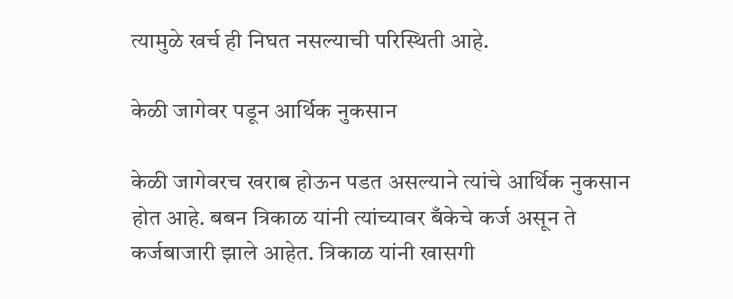त्यामुळे खर्च ही निघत नसल्याची परिस्थिती आहे.

केळी जागेवर पडून आर्थिक नुकसान

केळी जागेवरच खराब होऊन पडत असल्याने त्यांचे आर्थिक नुकसान होत आहे. बबन त्रिकाळ यांनी त्यांच्यावर बँकेचे कर्ज असून ते कर्जबाजारी झाले आहेत. त्रिकाळ यांनी खासगी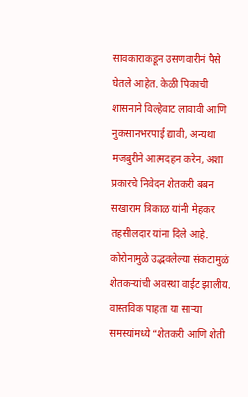सावकाराकडून उसणवारीनं पैसे घेतले आहेत. केळी पिकाची शासनाने विल्हेवाट लावावी आणि नुकसानभरपाई द्यावी, अन्यथा मजबुरीने आत्मदहन करेन, अशा प्रकारचे निवेदन शेतकरी बबन सखाराम त्रिकाळ यांनी मेहकर तहसीलदार यांना दिले आहे. कोरोनामुळे उद्भवलेल्या संकटामुळं शेतकऱ्यांची अवस्था वाईट झालीय. वास्तविक पाहता या साऱ्या समस्यांमध्ये “शेतकरी आणि शेती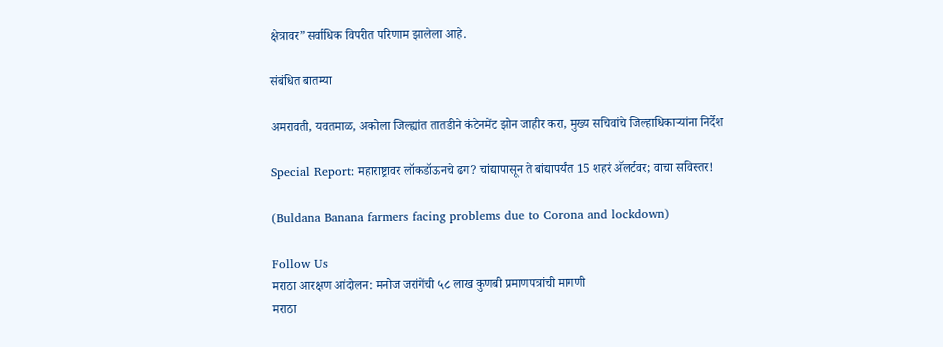क्षेत्रावर”सर्वाधिक विपरीत परिणाम झालेला आहे.

संबंधित बातम्या

अमरावती, यवतमाळ, अकोला जिल्ह्यांत तातडीने कंटेनमेंट झोन जाहीर करा, मुख्य सचिवांचे जिल्हाधिकाऱ्यांना निर्देश

Special Report: महाराष्ट्रावर लॉकडॉऊनचे ढग? चांद्यापासून ते बांद्यापर्यंत 15 शहरं अ‍ॅलर्टवर; वाचा सविस्तर!

(Buldana Banana farmers facing problems due to Corona and lockdown)

Follow Us
मराठा आरक्षण आंदोलन: मनोज जरांगेंची ५८ लाख कुणबी प्रमाणपत्रांची मागणी
मराठा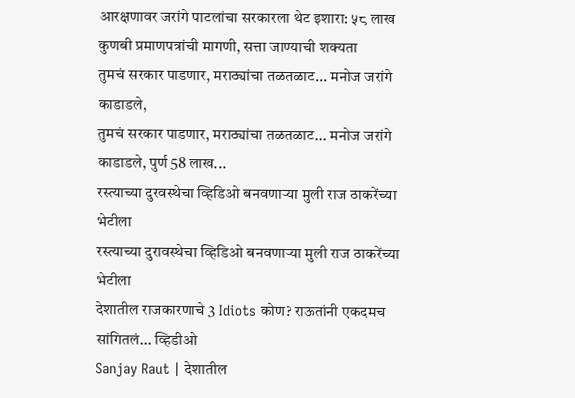आरक्षणावर जरांगे पाटलांचा सरकारला थेट इशारा: ५८ लाख कुणबी प्रमाणपत्रांची मागणी, सत्ता जाण्याची शक्यता
तुमचं सरकार पाडणार, मराठ्यांचा तळतळाट... मनोज जरांगे काडाडले,
तुमचं सरकार पाडणार, मराठ्यांचा तळतळाट... मनोज जरांगे काडाडले, पुर्ण 58 लाख...
रस्त्याच्या दुरवस्थेचा व्हिडिओ बनवणाऱ्या मुली राज ठाकरेंच्या भेटीला
रस्त्याच्या दुरावस्थेचा व्हिडिओ बनवणाऱ्या मुली राज ठाकरेंच्या भेटीला
देशातील राजकारणाचे 3 Idiots कोण? राऊतांनी एकदमच सांगितलं... व्हिडीओ
Sanjay Raut | देशातील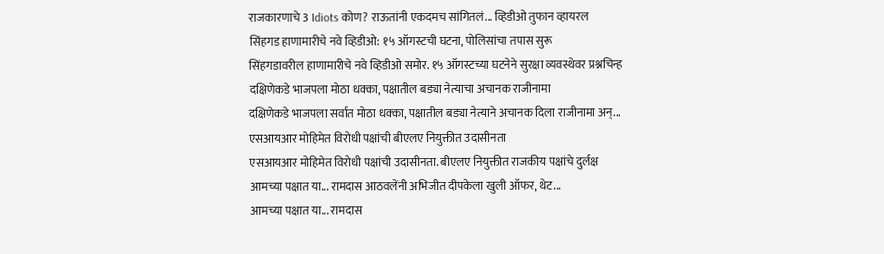राजकारणाचे 3 Idiots कोण? राऊतांनी एकदमच सांगितलं... व्हिडीओ तुफान व्हायरल
सिंहगड हाणामारीचे नवे व्हिडीओ: १५ ऑगस्टची घटना, पोलिसांचा तपास सुरू
सिंहगडावरील हाणामारीचे नवे व्हिडीओ समोर. १५ ऑगस्टच्या घटनेने सुरक्षा व्यवस्थेवर प्रश्नचिन्ह
दक्षिणेकडे भाजपला मोठा धक्का, पक्षातील बड्या नेत्याचा अचानक राजीनामा
दक्षिणेकडे भाजपला सर्वात मोठा धक्का, पक्षातील बड्या नेत्याने अचानक दिला राजीनामा अन्...
एसआयआर मोहिमेत विरोधी पक्षांची बीएलए नियुक्तीत उदासीनता
एसआयआर मोहिमेत विरोधी पक्षांची उदासीनता. बीएलए नियुक्तीत राजकीय पक्षांचे दुर्लक्ष
आमच्या पक्षात या... रामदास आठवलेंनी अभिजीत दीपकेला खुली ऑफर, थेट...
आमच्या पक्षात या... रामदास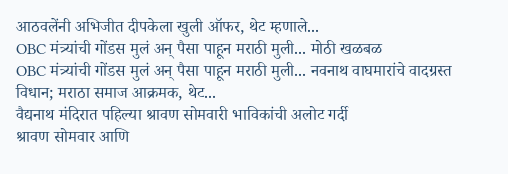आठवलेंनी अभिजीत दीपकेला खुली ऑफर, थेट म्हणाले...
OBC मंत्र्यांची गोंडस मुलं अन् पैसा पाहून मराठी मुली... मोठी खळबळ
OBC मंत्र्यांची गोंडस मुलं अन् पैसा पाहून मराठी मुली... नवनाथ वाघमारांचे वादग्रस्त विधान; मराठा समाज आक्रमक, थेट...
वैद्यनाथ मंदिरात पहिल्या श्रावण सोमवारी भाविकांची अलोट गर्दी
श्रावण सोमवार आणि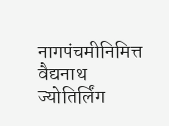नागपंचमीनिमित्त वैद्यनाथ ज्योतिर्लिंग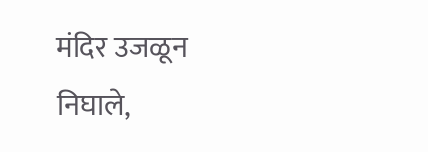मंदिर उजळून निघाले,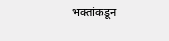भक्तांकडून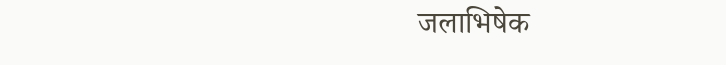जलाभिषेक